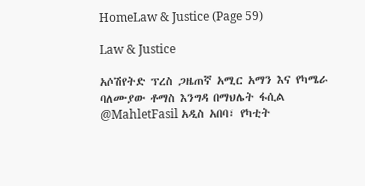HomeLaw & Justice (Page 59)

Law & Justice

አሶሽየትድ ፕረስ ጋዜጠኛ አሚር አማን እና የካሜራ ባለሙያው ቶማስ እንግዳ በማህሌት ፋሲል @MahletFasil አዲስ አበባ፣ የካቲት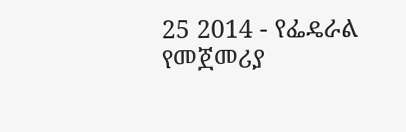25 2014 - የፌዴራል የመጀመሪያ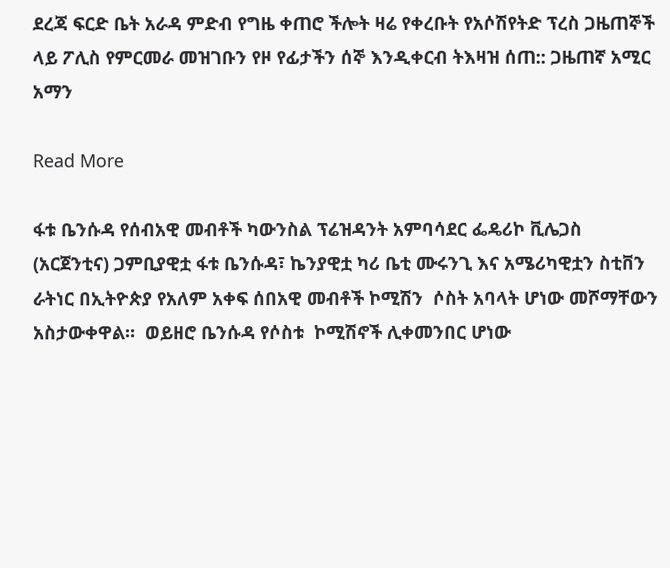ደረጃ ፍርድ ቤት አራዳ ምድብ የግዜ ቀጠሮ ችሎት ዛሬ የቀረቡት የአሶሽየትድ ፕረስ ጋዜጠኞች ላይ ፖሊስ የምርመራ መዝገቡን የዞ የፊታችን ሰኞ እንዲቀርብ ትእዛዝ ሰጠ:: ጋዜጠኛ አሚር አማን

Read More

ፋቱ ቤንሱዳ የሰብአዊ መብቶች ካውንስል ፕሬዝዳንት አምባሳደር ፌዴሪኮ ቪሌጋስ (አርጀንቲና) ጋምቢያዊቷ ፋቱ ቤንሱዳ፣ ኬንያዊቷ ካሪ ቤቲ ሙሩንጊ እና አሜሪካዊቷን ስቲቨን ራትነር በኢትዮጵያ የአለም አቀፍ ሰበአዊ መብቶች ኮሚሽን  ሶስት አባላት ሆነው መሾማቸውን አስታውቀዋል።  ወይዘሮ ቤንሱዳ የሶስቱ  ኮሚሽኖች ሊቀመንበር ሆነው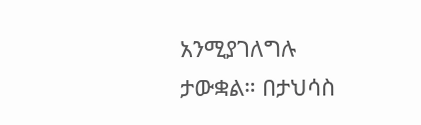አንሚያገለግሉ ታውቋል። በታህሳስ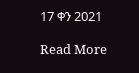17 ቀን 2021

Read More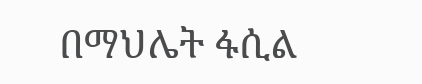በማህሌት ፋሲል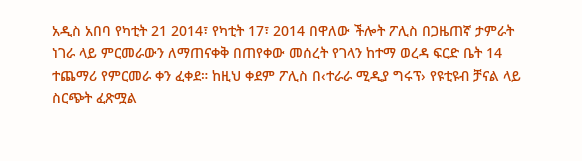አዲስ አበባ የካቲት 21 2014፣ የካቲት 17፣ 2014 በዋለው ችሎት ፖሊስ በጋዜጠኛ ታምራት ነገራ ላይ ምርመራውን ለማጠናቀቅ በጠየቀው መሰረት የገላን ከተማ ወረዳ ፍርድ ቤት 14 ተጨማሪ የምርመራ ቀን ፈቀደ። ከዚህ ቀደም ፖሊስ በ‹ተራራ ሚዲያ ግሩፕ› የዩቲዩብ ቻናል ላይ ስርጭት ፈጽሟል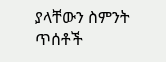ያላቸውን ስምንት ጥሰቶች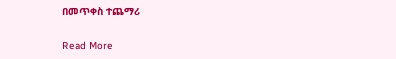በመጥቀስ ተጨማሪ

Read More